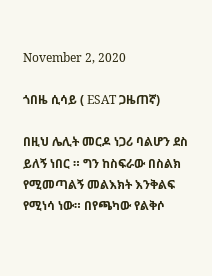November 2, 2020

ጎበዜ ሲሳይ ( ESAT ጋዜጠኛ)

በዚህ ሌሊት መርዶ ነጋሪ ባልሆን ደስ ይለኝ ነበር ። ግን ከስፍራው በስልክ የሚመጣልኝ መልእክት እንቅልፍ የሚነሳ ነው። በየጫካው የልቅሶ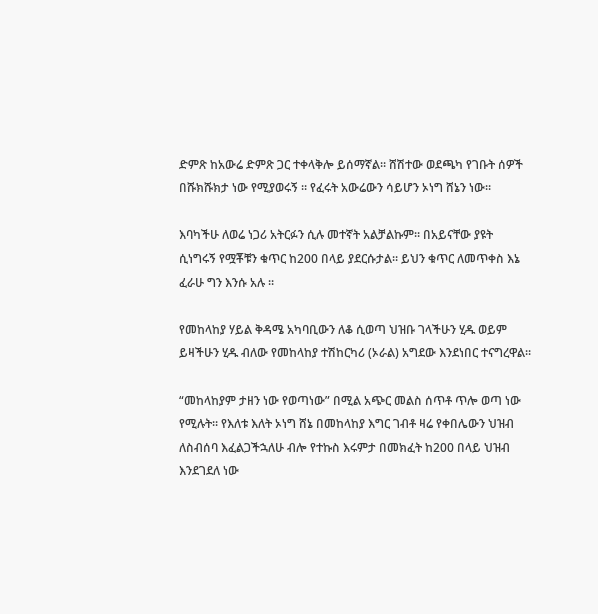ድምጽ ከአውሬ ድምጽ ጋር ተቀላቅሎ ይሰማኛል። ሸሽተው ወደጫካ የገቡት ሰዎች በሹክሹክታ ነው የሚያወሩኝ ። የፈሩት አውሬውን ሳይሆን ኦነግ ሸኔን ነው።

እባካችሁ ለወሬ ነጋሪ አትርፉን ሲሉ መተኛት አልቻልኩም። በአይናቸው ያዩት ሲነግሩኝ የሟቾቹን ቁጥር ከ200 በላይ ያደርሱታል። ይህን ቁጥር ለመጥቀስ እኔ ፈራሁ ግን እንሱ አሉ ።

የመከላከያ ሃይል ቅዳሜ አካባቢውን ለቆ ሲወጣ ህዝቡ ገላችሁን ሂዱ ወይም ይዛችሁን ሂዱ ብለው የመከላከያ ተሽከርካሪ (ኦራል) አግደው እንደነበር ተናግረዋል።

“መከላከያም ታዘን ነው የወጣነው” በሚል አጭር መልስ ሰጥቶ ጥሎ ወጣ ነው የሚሉት። የእለቱ እለት ኦነግ ሸኔ በመከላከያ እግር ገብቶ ዛሬ የቀበሌውን ህዝብ ለስብሰባ እፈልጋችኋለሁ ብሎ የተኩስ እሩምታ በመክፈት ከ200 በላይ ህዝብ እንደገደለ ነው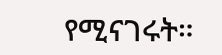የሚናገሩት።